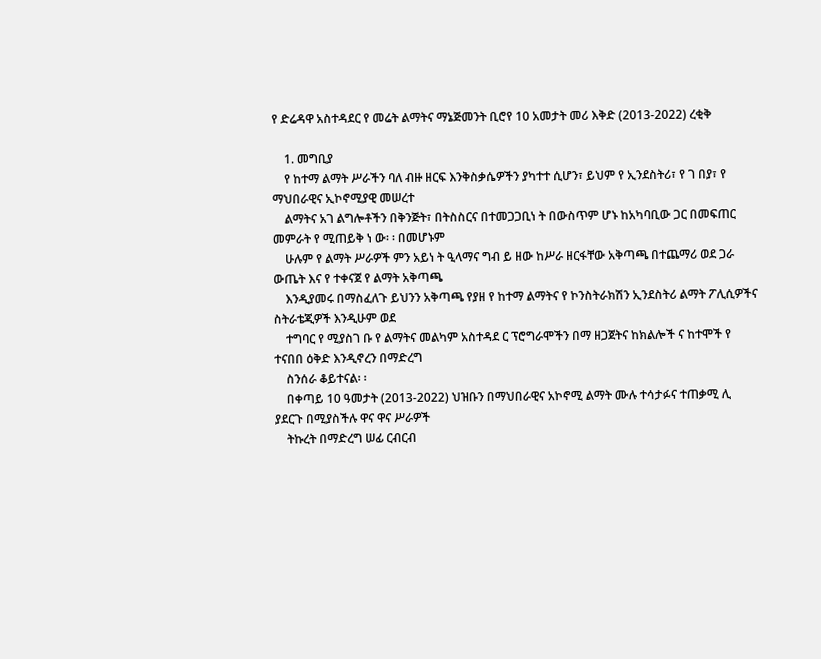የ ድሬዳዋ አስተዳደር የ መሬት ልማትና ማኔጅመንት ቢሮየ 10 አመታት መሪ እቅድ (2013-2022) ረቂቅ

    1. መግቢያ
    የ ከተማ ልማት ሥራችን ባለ ብዙ ዘርፍ እንቅስቃሴዎችን ያካተተ ሲሆን፣ ይህም የ ኢንደስትሪ፣ የ ገ በያ፣ የ ማህበራዊና ኢኮኖሚያዊ መሠረተ
    ልማትና አገ ልግሎቶችን በቅንጅት፣ በትስስርና በተመጋጋቢነ ት በውስጥም ሆኑ ከአካባቢው ጋር በመፍጠር መምራት የ ሚጠይቅ ነ ው፡ ፡ በመሆኑም
    ሁሉም የ ልማት ሥራዎች ምን አይነ ት ዒላማና ግብ ይ ዘው ከሥራ ዘርፋቸው አቅጣጫ በተጨማሪ ወደ ጋራ ውጤት እና የ ተቀናጀ የ ልማት አቅጣጫ
    እንዲያመሩ በማስፈለጉ ይህንን አቅጣጫ የያዘ የ ከተማ ልማትና የ ኮንስትራክሽን ኢንደስትሪ ልማት ፖሊሲዎችና ስትራቴጂዎች እንዲሁም ወደ
    ተግባር የ ሚያስገ ቡ የ ልማትና መልካም አስተዳደ ር ፕሮግራሞችን በማ ዘጋጀትና ከክልሎች ና ከተሞች የ ተናበበ ዕቅድ እንዲኖረን በማድረግ
    ስንሰራ ቆይተናል፡ ፡
    በቀጣይ 10 ዓመታት (2013-2022) ህዝቡን በማህበራዊና አኮኖሚ ልማት ሙሉ ተሳታፉና ተጠቃሚ ሊ ያደርጉ በሚያስችሉ ዋና ዋና ሥራዎች
    ትኩረት በማድረግ ሠፊ ርብርብ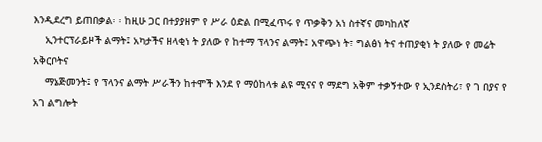እንዲደረግ ይጠበቃል፡ ፡ ከዚሁ ጋር በተያያዘም የ ሥራ ዕድል በሚፈጥሩ የ ጥቃቅን አነ ስተኛና መካከለኛ
    ኢንተርፕራይዞች ልማት፤ አካታችና ዘላቂነ ት ያለው የ ከተማ ፕላንና ልማት፤ አዋጭነ ት፣ ግልፅነ ትና ተጠያቂነ ት ያለው የ መሬት አቅርቦትና
    ማኔጅመንት፤ የ ፕላንና ልማት ሥራችን ከተሞች እንደ የ ማዕከላቱ ልዩ ሚናና የ ማደግ አቅም ተቃኝተው የ ኢንደስትሪ፣ የ ገ በያና የ አገ ልግሎት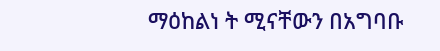ማዕከልነ ት ሚናቸውን በአግባቡ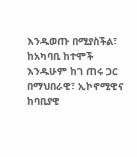እንዱወጡ በሚያስችል፣ ከአካባቢ ከተሞች እንዱሁም ከገ ጠሩ ጋር በማህበራዊ፣ ኢኮኖሚዊና ከባቢያዊ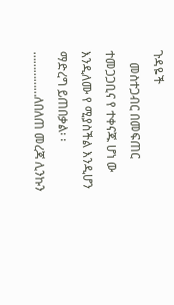ጉዳዬች
    መስተጋብር በመፍጠር ተመጋጋቢና የ ተቀናጁ ሆነ ው እንዲለሙ የ ሚያስችል እንዲሆን ማድረግ ይጠበቃል፡ ፡……………ለበለጠ መረጃ ሊንኩን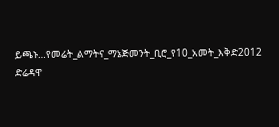ይጫኑ…የመሬት_ልማትና_ማኔጅመንት_ቢሮ_የ10_አመት_እቅድ2012 ድሬዳዋ